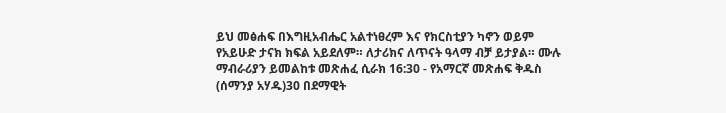ይህ መፅሐፍ በእግዚአብሔር አልተነፀረም እና የክርስቲያን ካኖን ወይም የአይሁድ ታናክ ክፍል አይደለም። ለታሪክና ለጥናት ዓላማ ብቻ ይታያል። ሙሉ ማብራሪያን ይመልከቱ መጽሐፈ ሲራክ 16:30 - የአማርኛ መጽሐፍ ቅዱስ (ሰማንያ አሃዱ)30 በደማዊት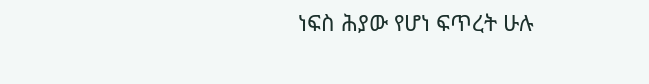ነፍስ ሕያው የሆነ ፍጥረት ሁሉ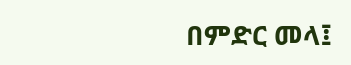በምድር መላ፤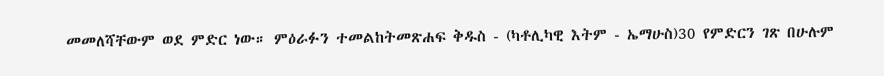መመለሻቸውም ወደ ምድር ነው። ምዕራፉን ተመልከትመጽሐፍ ቅዱስ - (ካቶሊካዊ እትም - ኤማሁስ)30 የምድርን ገጽ በሁሉም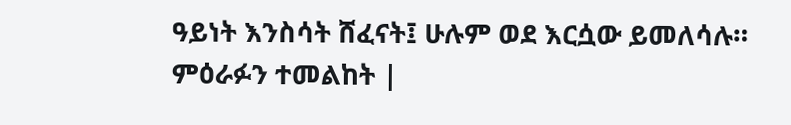ዓይነት እንስሳት ሸፈናት፤ ሁሉም ወደ እርሷው ይመለሳሉ። ምዕራፉን ተመልከት |